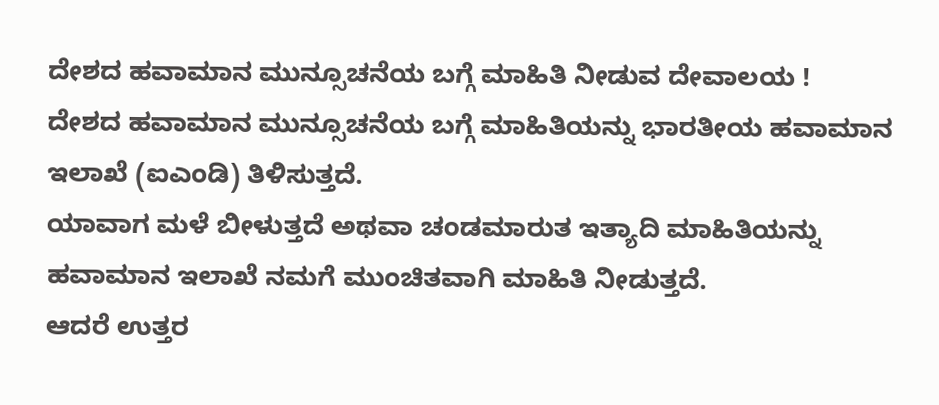ದೇಶದ ಹವಾಮಾನ ಮುನ್ಸೂಚನೆಯ ಬಗ್ಗೆ ಮಾಹಿತಿ ನೀಡುವ ದೇವಾಲಯ !
ದೇಶದ ಹವಾಮಾನ ಮುನ್ಸೂಚನೆಯ ಬಗ್ಗೆ ಮಾಹಿತಿಯನ್ನು ಭಾರತೀಯ ಹವಾಮಾನ ಇಲಾಖೆ (ಐಎಂಡಿ) ತಿಳಿಸುತ್ತದೆ.
ಯಾವಾಗ ಮಳೆ ಬೀಳುತ್ತದೆ ಅಥವಾ ಚಂಡಮಾರುತ ಇತ್ಯಾದಿ ಮಾಹಿತಿಯನ್ನು ಹವಾಮಾನ ಇಲಾಖೆ ನಮಗೆ ಮುಂಚಿತವಾಗಿ ಮಾಹಿತಿ ನೀಡುತ್ತದೆ.
ಆದರೆ ಉತ್ತರ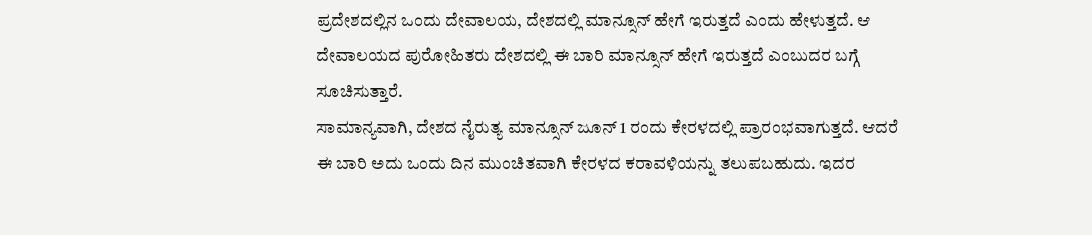ಪ್ರದೇಶದಲ್ಲಿನ ಒಂದು ದೇವಾಲಯ, ದೇಶದಲ್ಲಿ ಮಾನ್ಸೂನ್ ಹೇಗೆ ಇರುತ್ತದೆ ಎಂದು ಹೇಳುತ್ತದೆ. ಆ ದೇವಾಲಯದ ಪುರೋಹಿತರು ದೇಶದಲ್ಲಿ ಈ ಬಾರಿ ಮಾನ್ಸೂನ್ ಹೇಗೆ ಇರುತ್ತದೆ ಎಂಬುದರ ಬಗ್ಗೆ ಸೂಚಿಸುತ್ತಾರೆ.
ಸಾಮಾನ್ಯವಾಗಿ, ದೇಶದ ನೈರುತ್ಯ ಮಾನ್ಸೂನ್ ಜೂನ್ 1 ರಂದು ಕೇರಳದಲ್ಲಿ ಪ್ರಾರಂಭವಾಗುತ್ತದೆ. ಆದರೆ ಈ ಬಾರಿ ಅದು ಒಂದು ದಿನ ಮುಂಚಿತವಾಗಿ ಕೇರಳದ ಕರಾವಳಿಯನ್ನು ತಲುಪಬಹುದು. ಇದರ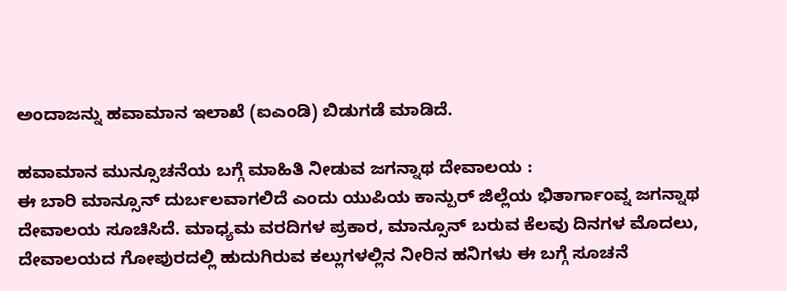ಅಂದಾಜನ್ನು ಹವಾಮಾನ ಇಲಾಖೆ (ಐಎಂಡಿ) ಬಿಡುಗಡೆ ಮಾಡಿದೆ.

ಹವಾಮಾನ ಮುನ್ಸೂಚನೆಯ ಬಗ್ಗೆ ಮಾಹಿತಿ ನೀಡುವ ಜಗನ್ನಾಥ ದೇವಾಲಯ :
ಈ ಬಾರಿ ಮಾನ್ಸೂನ್ ದುರ್ಬಲವಾಗಲಿದೆ ಎಂದು ಯುಪಿಯ ಕಾನ್ಪುರ್ ಜಿಲ್ಲೆಯ ಭಿತಾರ್ಗಾಂವ್ನ ಜಗನ್ನಾಥ ದೇವಾಲಯ ಸೂಚಿಸಿದೆ. ಮಾಧ್ಯಮ ವರದಿಗಳ ಪ್ರಕಾರ, ಮಾನ್ಸೂನ್ ಬರುವ ಕೆಲವು ದಿನಗಳ ಮೊದಲು, ದೇವಾಲಯದ ಗೋಪುರದಲ್ಲಿ ಹುದುಗಿರುವ ಕಲ್ಲುಗಳಲ್ಲಿನ ನೀರಿನ ಹನಿಗಳು ಈ ಬಗ್ಗೆ ಸೂಚನೆ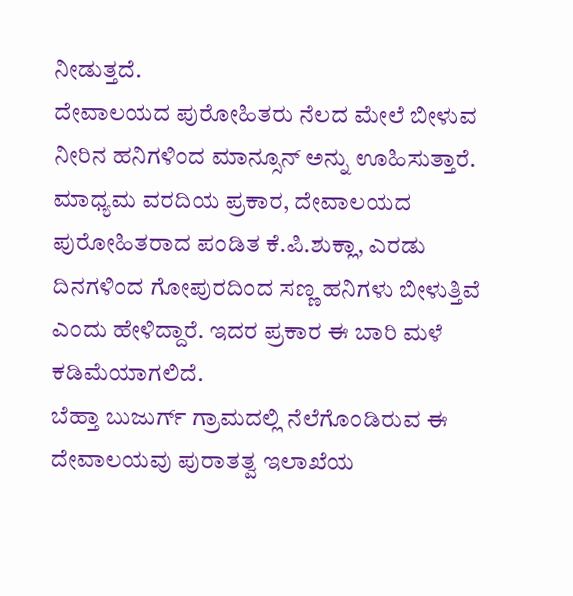ನೀಡುತ್ತದೆ.
ದೇವಾಲಯದ ಪುರೋಹಿತರು ನೆಲದ ಮೇಲೆ ಬೀಳುವ ನೀರಿನ ಹನಿಗಳಿಂದ ಮಾನ್ಸೂನ್ ಅನ್ನು ಊಹಿಸುತ್ತಾರೆ.
ಮಾಧ್ಯಮ ವರದಿಯ ಪ್ರಕಾರ, ದೇವಾಲಯದ ಪುರೋಹಿತರಾದ ಪಂಡಿತ ಕೆ.ಪಿ.ಶುಕ್ಲಾ, ಎರಡು ದಿನಗಳಿಂದ ಗೋಪುರದಿಂದ ಸಣ್ಣ ಹನಿಗಳು ಬೀಳುತ್ತಿವೆ ಎಂದು ಹೇಳಿದ್ದಾರೆ. ಇದರ ಪ್ರಕಾರ ಈ ಬಾರಿ ಮಳೆ ಕಡಿಮೆಯಾಗಲಿದೆ.
ಬೆಹ್ತಾ ಬುಜುರ್ಗ್ ಗ್ರಾಮದಲ್ಲಿ ನೆಲೆಗೊಂಡಿರುವ ಈ ದೇವಾಲಯವು ಪುರಾತತ್ವ ಇಲಾಖೆಯ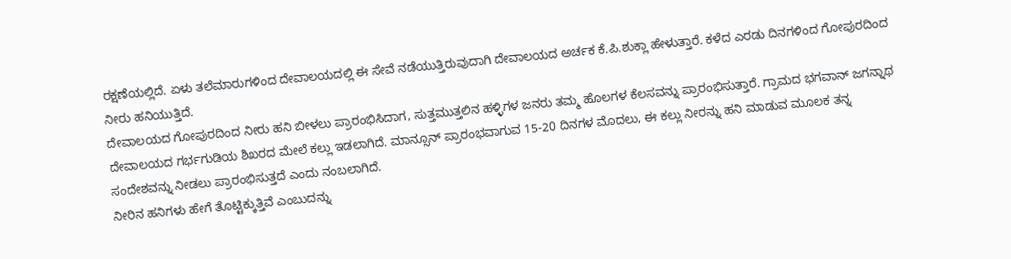ರಕ್ಷಣೆಯಲ್ಲಿದೆ. ಏಳು ತಲೆಮಾರುಗಳಿಂದ ದೇವಾಲಯದಲ್ಲಿ ಈ ಸೇವೆ ನಡೆಯುತ್ತಿರುವುದಾಗಿ ದೇವಾಲಯದ ಅರ್ಚಕ ಕೆ.ಪಿ.ಶುಕ್ಲಾ ಹೇಳುತ್ತಾರೆ. ಕಳೆದ ಎರಡು ದಿನಗಳಿಂದ ಗೋಪುರದಿಂದ ನೀರು ಹನಿಯುತ್ತಿದೆ.
ದೇವಾಲಯದ ಗೋಪುರದಿಂದ ನೀರು ಹನಿ ಬೀಳಲು ಪ್ರಾರಂಭಿಸಿದಾಗ, ಸುತ್ತಮುತ್ತಲಿನ ಹಳ್ಳಿಗಳ ಜನರು ತಮ್ಮ ಹೊಲಗಳ ಕೆಲಸವನ್ನು ಪ್ರಾರಂಭಿಸುತ್ತಾರೆ. ಗ್ರಾಮದ ಭಗವಾನ್ ಜಗನ್ನಾಥ ದೇವಾಲಯದ ಗರ್ಭಗುಡಿಯ ಶಿಖರದ ಮೇಲೆ ಕಲ್ಲು ಇಡಲಾಗಿದೆ. ಮಾನ್ಸೂನ್ ಪ್ರಾರಂಭವಾಗುವ 15-20 ದಿನಗಳ ಮೊದಲು, ಈ ಕಲ್ಲು ನೀರನ್ನು ಹನಿ ಮಾಡುವ ಮೂಲಕ ತನ್ನ ಸಂದೇಶವನ್ನು ನೀಡಲು ಪ್ರಾರಂಭಿಸುತ್ತದೆ ಎಂದು ನಂಬಲಾಗಿದೆ.
ನೀರಿನ ಹನಿಗಳು ಹೇಗೆ ತೊಟ್ಟಿಕ್ಕುತ್ತಿವೆ ಎಂಬುದನ್ನು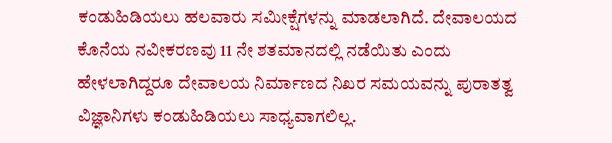ಕಂಡುಹಿಡಿಯಲು ಹಲವಾರು ಸಮೀಕ್ಷೆಗಳನ್ನು ಮಾಡಲಾಗಿದೆ. ದೇವಾಲಯದ ಕೊನೆಯ ನವೀಕರಣವು 11 ನೇ ಶತಮಾನದಲ್ಲಿ ನಡೆಯಿತು ಎಂದು ಹೇಳಲಾಗಿದ್ದರೂ ದೇವಾಲಯ ನಿರ್ಮಾಣದ ನಿಖರ ಸಮಯವನ್ನು ಪುರಾತತ್ವ ವಿಜ್ಞಾನಿಗಳು ಕಂಡುಹಿಡಿಯಲು ಸಾಧ್ಯವಾಗಲಿಲ್ಲ.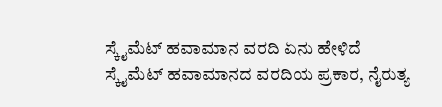ಸ್ಕೈಮೆಟ್ ಹವಾಮಾನ ವರದಿ ಏನು ಹೇಳಿದೆ
ಸ್ಕೈಮೆಟ್ ಹವಾಮಾನದ ವರದಿಯ ಪ್ರಕಾರ, ನೈರುತ್ಯ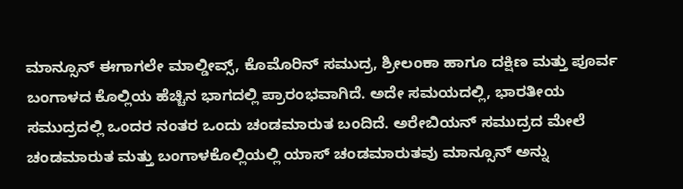ಮಾನ್ಸೂನ್ ಈಗಾಗಲೇ ಮಾಲ್ಡೀವ್ಸ್, ಕೊಮೊರಿನ್ ಸಮುದ್ರ, ಶ್ರೀಲಂಕಾ ಹಾಗೂ ದಕ್ಷಿಣ ಮತ್ತು ಪೂರ್ವ ಬಂಗಾಳದ ಕೊಲ್ಲಿಯ ಹೆಚ್ಚಿನ ಭಾಗದಲ್ಲಿ ಪ್ರಾರಂಭವಾಗಿದೆ. ಅದೇ ಸಮಯದಲ್ಲಿ, ಭಾರತೀಯ ಸಮುದ್ರದಲ್ಲಿ ಒಂದರ ನಂತರ ಒಂದು ಚಂಡಮಾರುತ ಬಂದಿದೆ. ಅರೇಬಿಯನ್ ಸಮುದ್ರದ ಮೇಲೆ ಚಂಡಮಾರುತ ಮತ್ತು ಬಂಗಾಳಕೊಲ್ಲಿಯಲ್ಲಿ ಯಾಸ್ ಚಂಡಮಾರುತವು ಮಾನ್ಸೂನ್ ಅನ್ನು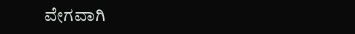ವೇಗವಾಗಿ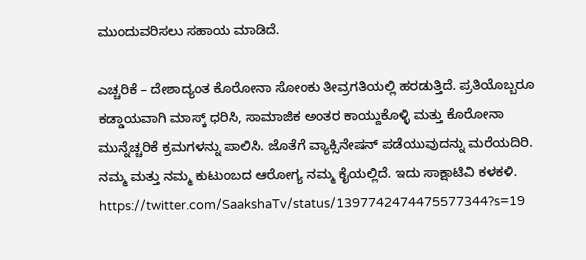ಮುಂದುವರಿಸಲು ಸಹಾಯ ಮಾಡಿದೆ.

ಎಚ್ಚರಿಕೆ – ದೇಶಾದ್ಯಂತ ಕೊರೋನಾ ಸೋಂಕು ತೀವ್ರಗತಿಯಲ್ಲಿ ಹರಡುತ್ತಿದೆ. ಪ್ರತಿಯೊಬ್ಬರೂ ಕಡ್ಡಾಯವಾಗಿ ಮಾಸ್ಕ್ ಧರಿಸಿ, ಸಾಮಾಜಿಕ ಅಂತರ ಕಾಯ್ದುಕೊಳ್ಳಿ ಮತ್ತು ಕೊರೋನಾ ಮುನ್ನೆಚ್ಚರಿಕೆ ಕ್ರಮಗಳನ್ನು ಪಾಲಿಸಿ. ಜೊತೆಗೆ ವ್ಯಾಕ್ಸಿನೇಷನ್ ಪಡೆಯುವುದನ್ನು ಮರೆಯದಿರಿ. ನಮ್ಮ ಮತ್ತು ನಮ್ಮ ಕುಟುಂಬದ ಆರೋಗ್ಯ ನಮ್ಮ ಕೈಯಲ್ಲಿದೆ. ಇದು ಸಾಕ್ಷಾಟಿವಿ ಕಳಕಳಿ.
https://twitter.com/SaakshaTv/status/1397742474475577344?s=19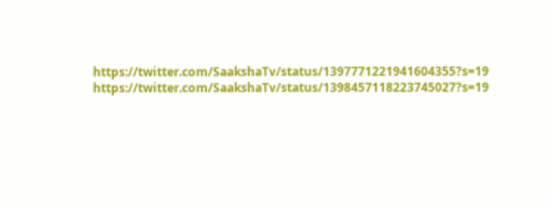https://twitter.com/SaakshaTv/status/1397771221941604355?s=19
https://twitter.com/SaakshaTv/status/1398457118223745027?s=19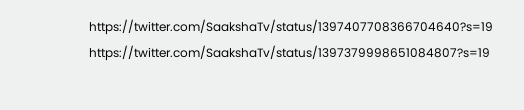https://twitter.com/SaakshaTv/status/1397407708366704640?s=19
https://twitter.com/SaakshaTv/status/1397379998651084807?s=19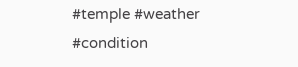#temple #weather #condition